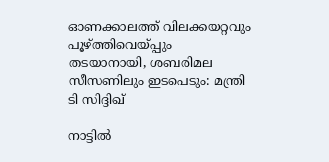ഓണക്കാലത്ത് വിലക്കയറ്റവും പൂഴ്ത്തിവെയ്പ്പും തടയാനായി, ശബരിമല സീസണിലും ഇടപെടും: മന്ത്രി ടി സിദ്ദിഖ്

നാട്ടില്‍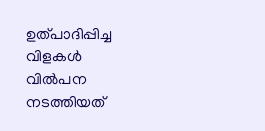ഉത്പാദിപ്പിച്ച വിളകള്‍ വില്‍പന നടത്തിയത്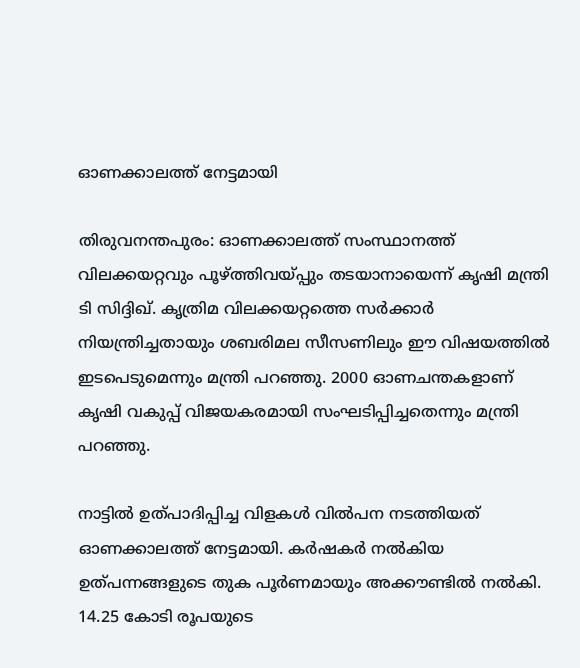ഓണക്കാലത്ത് നേട്ടമായി

തിരുവനന്തപുരം: ഓണക്കാലത്ത് സംസ്ഥാനത്ത് വിലക്കയറ്റവും പൂഴ്ത്തിവയ്പ്പും തടയാനായെന്ന് കൃഷി മന്ത്രി ടി സിദ്ദിഖ്. കൃത്രിമ വിലക്കയറ്റത്തെ സര്‍ക്കാര്‍ നിയന്ത്രിച്ചതായും ശബരിമല സീസണിലും ഈ വിഷയത്തില്‍ ഇടപെടുമെന്നും മന്ത്രി പറഞ്ഞു. 2000 ഓണചന്തകളാണ് കൃഷി വകുപ്പ് വിജയകരമായി സംഘടിപ്പിച്ചതെന്നും മന്ത്രി പറഞ്ഞു.

നാട്ടില്‍ ഉത്പാദിപ്പിച്ച വിളകള്‍ വില്‍പന നടത്തിയത് ഓണക്കാലത്ത് നേട്ടമായി. കര്‍ഷകര്‍ നല്‍കിയ ഉത്പന്നങ്ങളുടെ തുക പൂര്‍ണമായും അക്കൗണ്ടില്‍ നല്‍കി. 14.25 കോടി രൂപയുടെ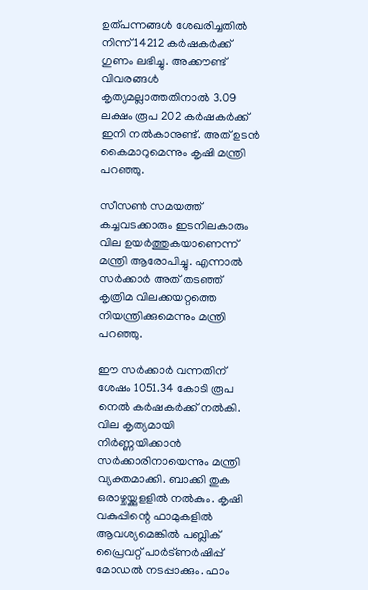ഉത്പന്നങ്ങള്‍ ശേഖരിച്ചതില്‍ നിന്ന് 14212 കര്‍ഷകര്‍ക്ക് ഗുണം ലഭിച്ചു. അക്കൗണ്ട് വിവരങ്ങള്‍ കൃത്യമല്ലാത്തതിനാല്‍ 3.09 ലക്ഷം രൂപ 202 കര്‍ഷകര്‍ക്ക് ഇനി നല്‍കാനുണ്ട്. അത് ഉടന്‍ കൈമാറുമെന്നും കൃഷി മന്ത്രി പറഞ്ഞു.

സീസണ്‍ സമയത്ത് കച്ചവടക്കാരും ഇടനിലകാരും വില ഉയര്‍ത്തുകയാണെന്ന് മന്ത്രി ആരോപിച്ചു. എന്നാല്‍ സര്‍ക്കാര്‍ അത് തടഞ്ഞ് കൃത്രിമ വിലക്കയറ്റത്തെ നിയന്ത്രിക്കുമെന്നും മന്ത്രി പറഞ്ഞു.

ഈ സര്‍ക്കാര്‍ വന്നതിന് ശേഷം 1051.34 കോടി രൂപ നെല്‍ കര്‍ഷകര്‍ക്ക് നല്‍കി. വില കൃത്യമായി നിര്‍ണ്ണയിക്കാന്‍ സര്‍ക്കാരിനായെന്നും മന്ത്രി വ്യക്തമാക്കി. ബാക്കി തുക ഒരാഴ്ചയ്ക്കുളളില്‍ നല്‍കും. കൃഷി വകുപ്പിന്റെ ഫാമുകളില്‍ ആവശ്യമെങ്കില്‍ പബ്ലിക് പ്രൈവറ്റ് പാര്‍ട്ണര്‍ഷിപ്പ് മോഡല്‍ നടപ്പാക്കും. ഫാം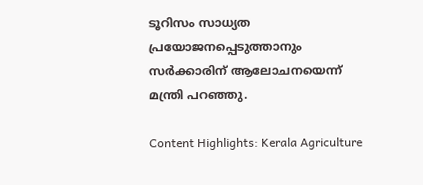ടൂറിസം സാധ്യത പ്രയോജനപ്പെടുത്താനും സര്‍ക്കാരിന് ആലോചനയെന്ന് മന്ത്രി പറഞ്ഞു.

Content Highlights: Kerala Agriculture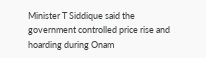Minister T Siddique said the government controlled price rise and hoarding during Onam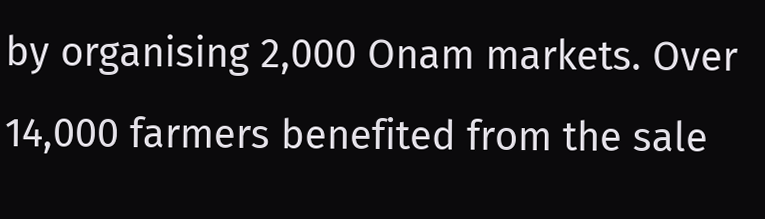by organising 2,000 Onam markets. Over 14,000 farmers benefited from the sale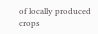of locally produced crops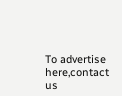To advertise here,contact us